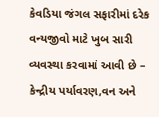કેવડિયા જંગલ સફારીમાં દરેક વન્યજીવો માટે ખુબ સારી વ્યવસ્થા કરવામાં આવી છે – કેન્દ્રીય પર્યાવરણ,વન અને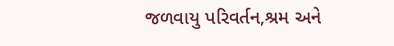જળવાયુ પરિવર્તન,શ્રમ અને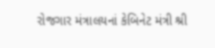રોજગાર મંત્રાલયનાં કેબિનેટ મંત્રી શ્રી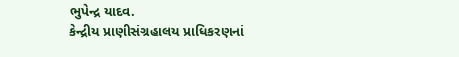ભુપેન્દ્ર યાદવ.
કેન્દ્રીય પ્રાણીસંગ્રહાલય પ્રાધિકરણનાં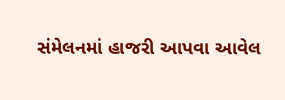સંમેલનમાં હાજરી આપવા આવેલ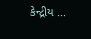કેન્દ્રીય ...